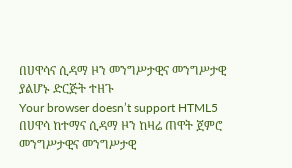በሀዋሳና ሲዳማ ዞን መንግሥታዊና መንግሥታዊ ያልሆኑ ድርጅት ተዘጉ
Your browser doesn’t support HTML5
በሀዋሳ ከተማና ሲዳማ ዞን ከዛሬ ጠዋት ጀምሮ መንግሥታዊና መንግሥታዊ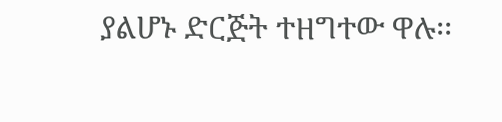ያልሆኑ ድርጅት ተዘግተው ዋሉ፡፡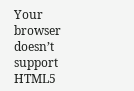Your browser doesn’t support HTML5